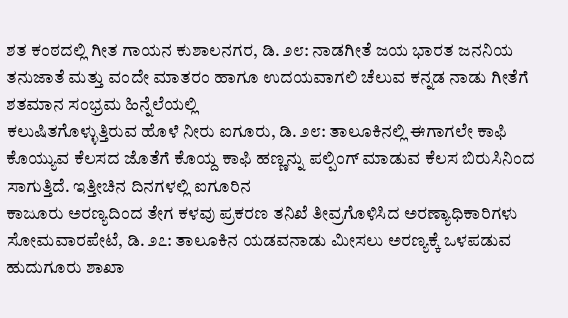ಶತ ಕಂಠದಲ್ಲಿ ಗೀತ ಗಾಯನ ಕುಶಾಲನಗರ, ಡಿ. ೨೮: ನಾಡಗೀತೆ ಜಯ ಭಾರತ ಜನನಿಯ ತನುಜಾತೆ ಮತ್ತು ವಂದೇ ಮಾತರಂ ಹಾಗೂ ಉದಯವಾಗಲಿ ಚೆಲುವ ಕನ್ನಡ ನಾಡು ಗೀತೆಗೆ ಶತಮಾನ ಸಂಭ್ರಮ ಹಿನ್ನೆಲೆಯಲ್ಲಿ
ಕಲುಷಿತಗೊಳ್ಳುತ್ತಿರುವ ಹೊಳೆ ನೀರು ಐಗೂರು, ಡಿ. ೨೮: ತಾಲೂಕಿನಲ್ಲಿ ಈಗಾಗಲೇ ಕಾಫಿ ಕೊಯ್ಯುವ ಕೆಲಸದ ಜೊತೆಗೆ ಕೊಯ್ದ ಕಾಫಿ ಹಣ್ಣನ್ನು ಪಲ್ಪಿಂಗ್ ಮಾಡುವ ಕೆಲಸ ಬಿರುಸಿನಿಂದ ಸಾಗುತ್ತಿದೆ. ಇತ್ತೀಚಿನ ದಿನಗಳಲ್ಲಿ ಐಗೂರಿನ
ಕಾಜೂರು ಅರಣ್ಯದಿಂದ ತೇಗ ಕಳವು ಪ್ರಕರಣ ತನಿಖೆ ತೀವ್ರಗೊಳಿಸಿದ ಅರಣ್ಯಾಧಿಕಾರಿಗಳು ಸೋಮವಾರಪೇಟೆ, ಡಿ. ೨೭: ತಾಲೂಕಿನ ಯಡವನಾಡು ಮೀಸಲು ಅರಣ್ಯಕ್ಕೆ ಒಳಪಡುವ ಹುದುಗೂರು ಶಾಖಾ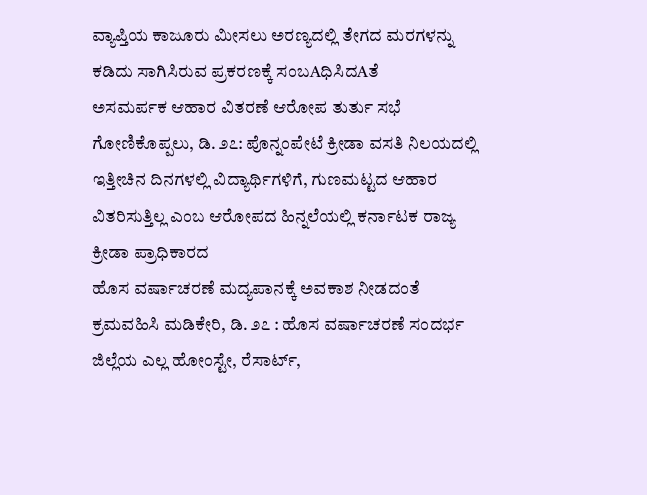ವ್ಯಾಪ್ತಿಯ ಕಾಜೂರು ಮೀಸಲು ಅರಣ್ಯದಲ್ಲಿ ತೇಗದ ಮರಗಳನ್ನು ಕಡಿದು ಸಾಗಿಸಿರುವ ಪ್ರಕರಣಕ್ಕೆ ಸಂಬAಧಿಸಿದAತೆ
ಅಸಮರ್ಪಕ ಆಹಾರ ವಿತರಣೆ ಆರೋಪ ತುರ್ತು ಸಭೆ ಗೋಣಿಕೊಪ್ಪಲು, ಡಿ. ೨೭: ಪೊನ್ನಂಪೇಟೆ ಕ್ರೀಡಾ ವಸತಿ ನಿಲಯದಲ್ಲಿ ಇತ್ತೀಚಿನ ದಿನಗಳಲ್ಲಿ ವಿದ್ಯಾರ್ಥಿಗಳಿಗೆ, ಗುಣಮಟ್ಟದ ಆಹಾರ ವಿತರಿಸುತ್ತಿಲ್ಲ ಎಂಬ ಆರೋಪದ ಹಿನ್ನಲೆಯಲ್ಲಿ ಕರ್ನಾಟಕ ರಾಜ್ಯ ಕ್ರೀಡಾ ಪ್ರಾಧಿಕಾರದ
ಹೊಸ ವರ್ಷಾಚರಣೆ ಮದ್ಯಪಾನಕ್ಕೆ ಅವಕಾಶ ನೀಡದಂತೆ ಕ್ರಮವಹಿಸಿ ಮಡಿಕೇರಿ, ಡಿ. ೨೭ : ಹೊಸ ವರ್ಷಾಚರಣೆ ಸಂದರ್ಭ ಜಿಲ್ಲೆಯ ಎಲ್ಲ ಹೋಂಸ್ಟೇ, ರೆಸಾರ್ಟ್,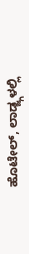ಹೊಟೇಲ್, ಲಾಡ್ಜ್ಗಳಲ್ಲಿ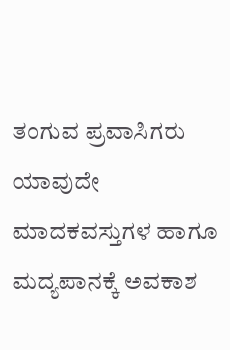ತಂಗುವ ಪ್ರವಾಸಿಗರು ಯಾವುದೇ ಮಾದಕವಸ್ತುಗಳ ಹಾಗೂ ಮದ್ಯಪಾನಕ್ಕೆ ಅವಕಾಶ